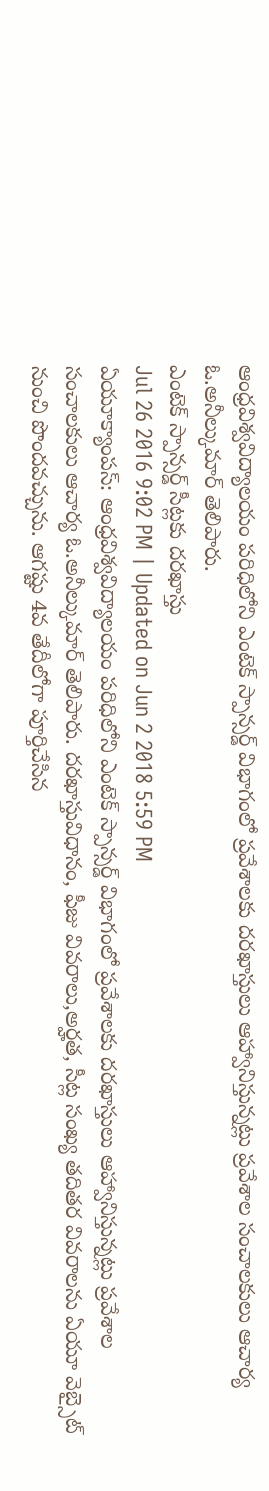ఆంధ్రవిశ్వవిద్యాలయం పరిధిలోని ఎంటెక్ స్పాన్సర్డ్ విభాగంలో ప్రవేశాలకు దరఖాస్తులు ఆహ్వానిస్తున్నట్లు ప్రవేశాల సంచాలకులు ఆచార్య ఓ.అనీల్కుమార్ తెలిపారు.
ఎంటెక్ స్పాన్సర్డ్ సీట్లకు దరఖాస్తు
Jul 26 2016 9:02 PM | Updated on Jun 2 2018 5:59 PM
ఏయూక్యాంపస్: ఆంధ్రవిశ్వవిద్యాలయం పరిధిలోని ఎంటెక్ స్పాన్సర్డ్ విభాగంలో ప్రవేశాలకు దరఖాస్తులు ఆహ్వానిస్తున్నట్లు ప్రవేశాల సంచాలకులు ఆచార్య ఓ.అనీల్కుమార్ తెలిపారు. దరఖాస్తువిధానం, ఫీజు వివరాలు,అర్హత, సీట్ల సంఖ్య తదితర వివరాలను ఏయూ వెబ్సైట్ నుంచి పొందవచ్చును. ఆగష్టు 4వ తేదీలోగా పూర్తిచేసిన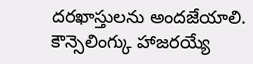దరఖాస్తులను అందజేయాలి. కౌన్సెలింగ్కు హాజరయ్యే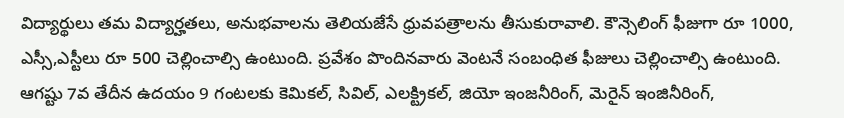విద్యార్థులు తమ విద్యార్హతలు, అనుభవాలను తెలియజేసే ధ్రువపత్రాలను తీసుకురావాలి. కౌన్సెలింగ్ ఫీజుగా రూ 1000, ఎస్సీ,ఎస్టీలు రూ 500 చెల్లించాల్సి ఉంటుంది. ప్రవేశం పొందినవారు వెంటనే సంబంధిత ఫీజులు చెల్లించాల్సి ఉంటుంది. ఆగష్టు 7వ తేదీన ఉదయం 9 గంటలకు కెమికల్, సివిల్, ఎలక్ట్రికల్, జియో ఇంజనీరింగ్, మెరైన్ ఇంజినీరింగ్,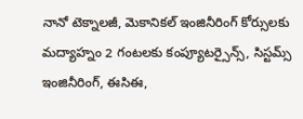నానో టెక్నాలజీ, మెకానికల్ ఇంజినీరింగ్ కోర్సులకు మద్యాహ్నం 2 గంటలకు కంప్యూటర్సైన్స్, సిస్టమ్స్ ఇంజినీరింగ్, ఈసిఈ,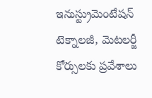ఇనుస్ట్రుమెంటేషన్ టెక్నాలజీ, మెటలర్జీ కోర్సులకు ప్రవేశాలు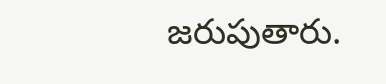జరుపుతారు.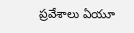ప్రవేశాలు ఏయూ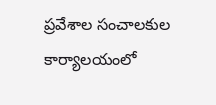ప్రవేశాల సంచాలకుల కార్యాలయంలో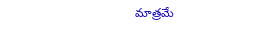మాత్రమే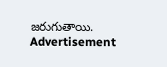జరుగుతాయి.
Advertisement